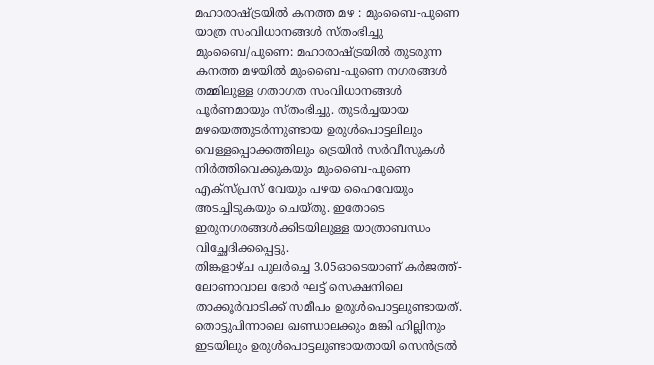മഹാരാഷ്ട്രയിൽ കനത്ത മഴ : മുംബൈ-പുണെ യാത്ര സംവിധാനങ്ങൾ സ്തംഭിച്ചു
മുംബൈ/പുണെ: മഹാരാഷ്ട്രയിൽ തുടരുന്ന കനത്ത മഴയിൽ മുംബൈ-പുണെ നഗരങ്ങൾ തമ്മിലുള്ള ഗതാഗത സംവിധാനങ്ങൾ പൂർണമായും സ്തംഭിച്ചു. തുടർച്ചയായ മഴയെത്തുടർന്നുണ്ടായ ഉരുൾപൊട്ടലിലും വെള്ളപ്പൊക്കത്തിലും ട്രെയിൻ സർവീസുകൾ നിർത്തിവെക്കുകയും മുംബൈ-പുണെ എക്സ്പ്രസ് വേയും പഴയ ഹൈവേയും അടച്ചിടുകയും ചെയ്തു. ഇതോടെ ഇരുനഗരങ്ങൾക്കിടയിലുള്ള യാത്രാബന്ധം വിച്ഛേദിക്കപ്പെട്ടു.
തിങ്കളാഴ്ച പുലർച്ചെ 3.05ഓടെയാണ് കർജത്ത്-ലോണാവാല ഭോർ ഘട്ട് സെക്ഷനിലെ താക്കൂർവാടിക്ക് സമീപം ഉരുൾപൊട്ടലുണ്ടായത്. തൊട്ടുപിന്നാലെ ഖണ്ഡാലക്കും മങ്കി ഹില്ലിനും ഇടയിലും ഉരുൾപൊട്ടലുണ്ടായതായി സെൻട്രൽ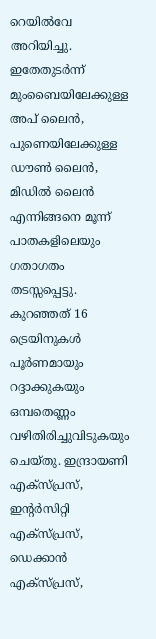റെയിൽവേ അറിയിച്ചു. ഇതേതുടർന്ന് മുംബൈയിലേക്കുള്ള അപ് ലൈൻ, പുണെയിലേക്കുള്ള ഡൗൺ ലൈൻ, മിഡിൽ ലൈൻ എന്നിങ്ങനെ മൂന്ന് പാതകളിലെയും ഗതാഗതം തടസ്സപ്പെട്ടു.
കുറഞ്ഞത് 16 ട്രെയിനുകൾ പൂർണമായും റദ്ദാക്കുകയും ഒമ്പതെണ്ണം വഴിതിരിച്ചുവിടുകയും ചെയ്തു. ഇന്ദ്രായണി എക്സ്പ്രസ്, ഇന്റർസിറ്റി എക്സ്പ്രസ്, ഡെക്കാൻ എക്സ്പ്രസ്,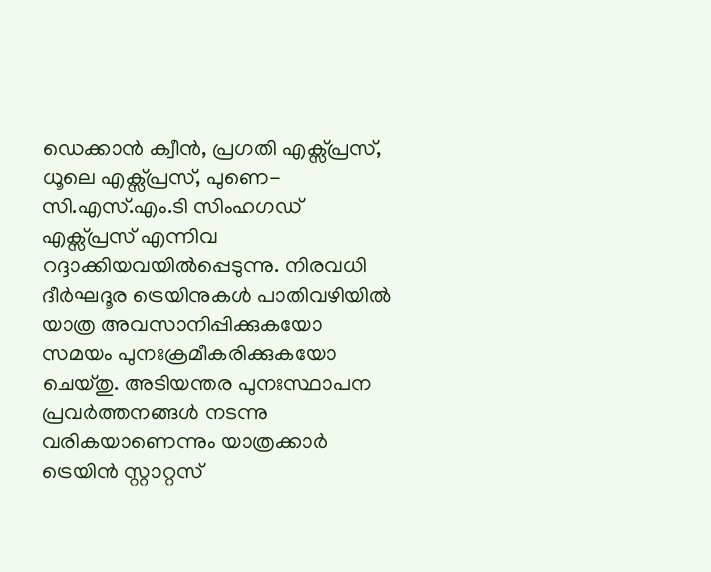ഡെക്കാൻ ക്വീൻ, പ്രഗതി എക്സ്പ്രസ്, ധൂലെ എക്സ്പ്രസ്, പുണെ-സി.എസ്.എം.ടി സിംഹഗഡ് എക്സ്പ്രസ് എന്നിവ റദ്ദാക്കിയവയിൽപ്പെടുന്നു. നിരവധി ദീർഘദൂര ട്രെയിനുകൾ പാതിവഴിയിൽ യാത്ര അവസാനിപ്പിക്കുകയോ സമയം പുനഃക്രമീകരിക്കുകയോ ചെയ്തു. അടിയന്തര പുനഃസ്ഥാപന പ്രവർത്തനങ്ങൾ നടന്നു വരികയാണെന്നും യാത്രക്കാർ ട്രെയിൻ സ്റ്റാറ്റസ്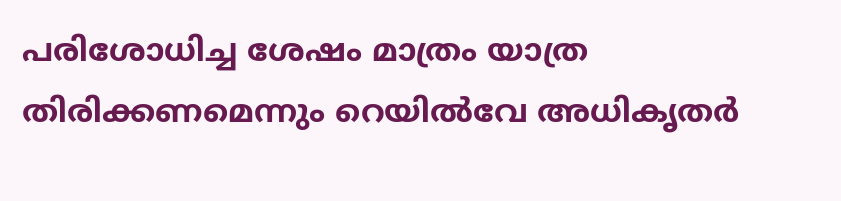പരിശോധിച്ച ശേഷം മാത്രം യാത്ര തിരിക്കണമെന്നും റെയിൽവേ അധികൃതർ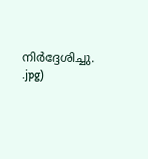നിർദ്ദേശിച്ചു.
.jpg)